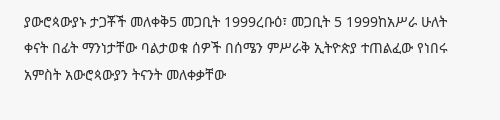ያውሮጳውያኑ ታጋቾች መለቀቅ5 መጋቢት 1999ረቡዕ፣ መጋቢት 5 1999ከአሥራ ሁለት ቀናት በፊት ማንነታቸው ባልታወቁ ሰዎች በሰሜን ምሥራቅ ኢትዮጵያ ተጠልፈው የነበሩ አምስት አውሮጳውያን ትናንት መለቀቃቸው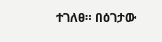ተገለፀ። በዕገታው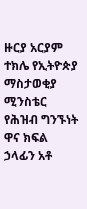ዙርያ አርያም ተክሌ የኢትዮጵያ ማስታወቂያ ሚንስቴር የሕዝብ ግንኙነት ዋና ክፍል ኃላፊን አቶ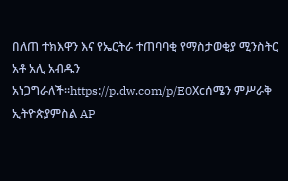በለጠ ተክእዋን እና የኤርትራ ተጠባባቂ የማስታወቂያ ሚንስትር አቶ አሊ አብዱን አነጋግራለች።https://p.dw.com/p/E0Xcሰሜን ምሥራቅ ኢትዮጵያምስል AP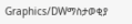Graphics/DWማስታወቂያ